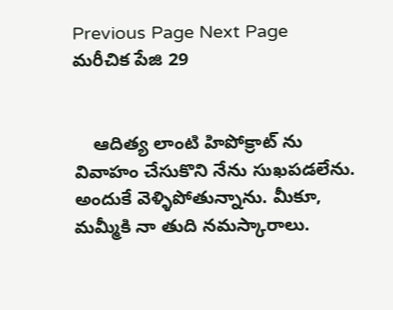Previous Page Next Page
మరీచిక పేజి 29


    ఆదిత్య లాంటి హిపోక్రాట్ ను వివాహం చేసుకొని నేను సుఖపడలేను. అందుకే వెళ్ళిపోతున్నాను. మీకూ, మమ్మీకి నా తుది నమస్కారాలు.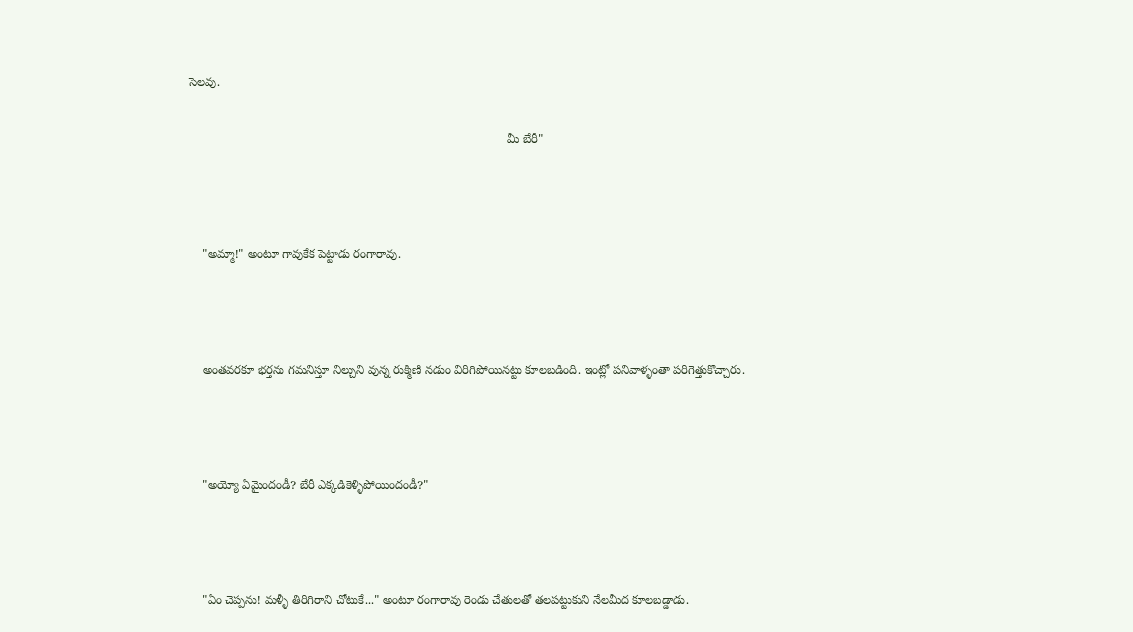సెలవు.

                                                                                              మీ బేరీ"



    "అమ్మా!" అంటూ గావుకేక పెట్టాడు రంగారావు.



    అంతవరకూ భర్తను గమనిస్తూ నిల్చుని వున్న రుక్మిణి నడుం విరిగిపోయినట్టు కూలబడింది. ఇంట్లో పనివాళ్ళంతా పరిగెత్తుకొచ్చారు.



    "అయ్యో ఏమైందండీ? బేరీ ఎక్కడికెళ్ళిపోయిందండీ?"



    "ఏం చెప్పను! మళ్ళీ తిరిగిరాని చోటుకే..." అంటూ రంగారావు రెండు చేతులతో తలపట్టుకుని నేలమీద కూలబడ్డాడు.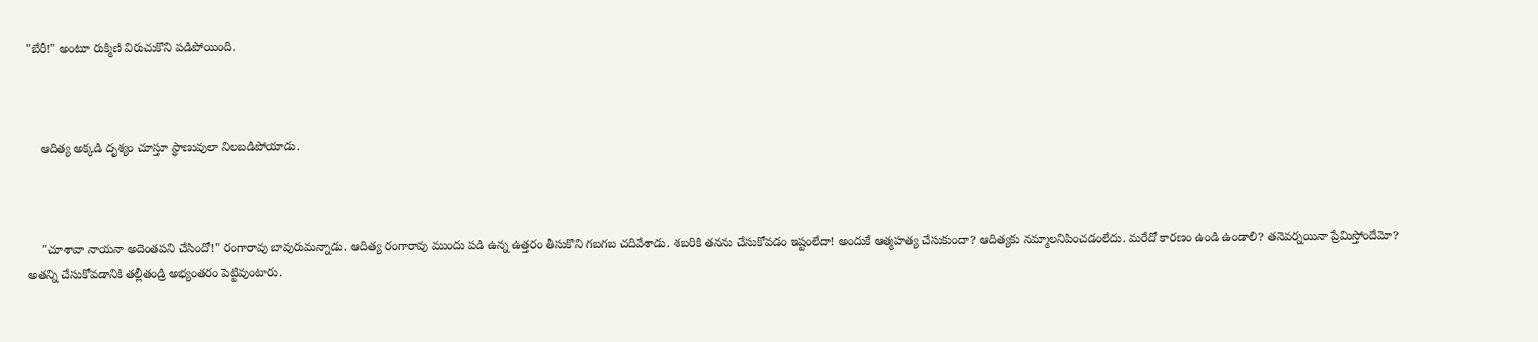"బేరీ!" అంటూ రుక్మిణి విరుచుకొని పడిపోయింది.



    ఆదిత్య అక్కడి దృశ్యం చూస్తూ స్థాణువులా నిలబడిపోయాడు.



    "చూశావా నాయనా అదెంతపని చేసిందో!" రంగారావు బావురుమన్నాడు. ఆదిత్య రంగారావు ముందు పడి ఉన్న ఉత్తరం తీసుకొని గబగబ చదివేశాడు. శబరికి తనను చేసుకోవడం ఇష్టంలేదా! అందుకే ఆత్మహత్య చేసుకుందా? ఆదిత్యకు నమ్మాలనిపించడంలేదు. మరేదో కారణం ఉండి ఉండాలి? తనెవర్నయినా ప్రేమిస్తోందేమో? అతన్ని చేసుకోవడానికి తల్లీతండ్రి అభ్యంతరం పెట్టివుంటారు.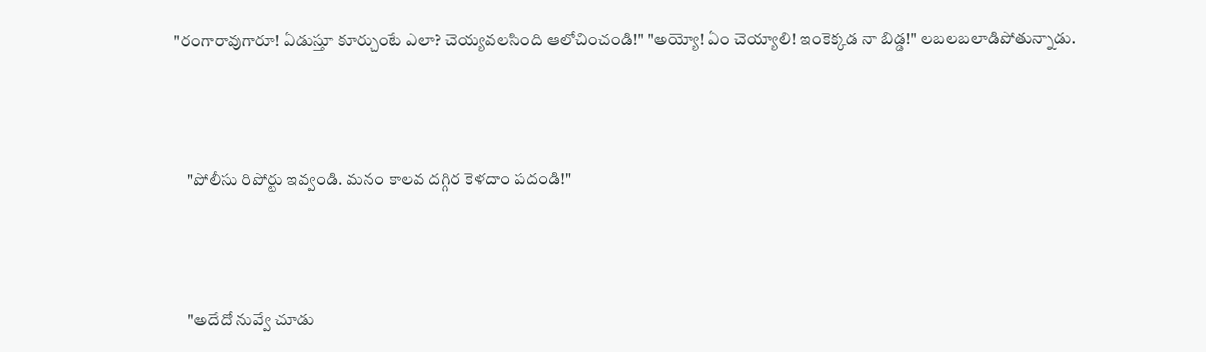"రంగారావుగారూ! ఏడుస్తూ కూర్చుంటే ఎలా? చెయ్యవలసింది ఆలోచించండి!" "అయ్యో! ఏం చెయ్యాలి! ఇంకెక్కడ నా బిడ్డ!" లబలబలాడిపోతున్నాడు.



    "పోలీసు రిపోర్టు ఇవ్వండి. మనం కాలవ దగ్గిర కెళదాం పదండి!"



    "అదేదో నువ్వే చూడు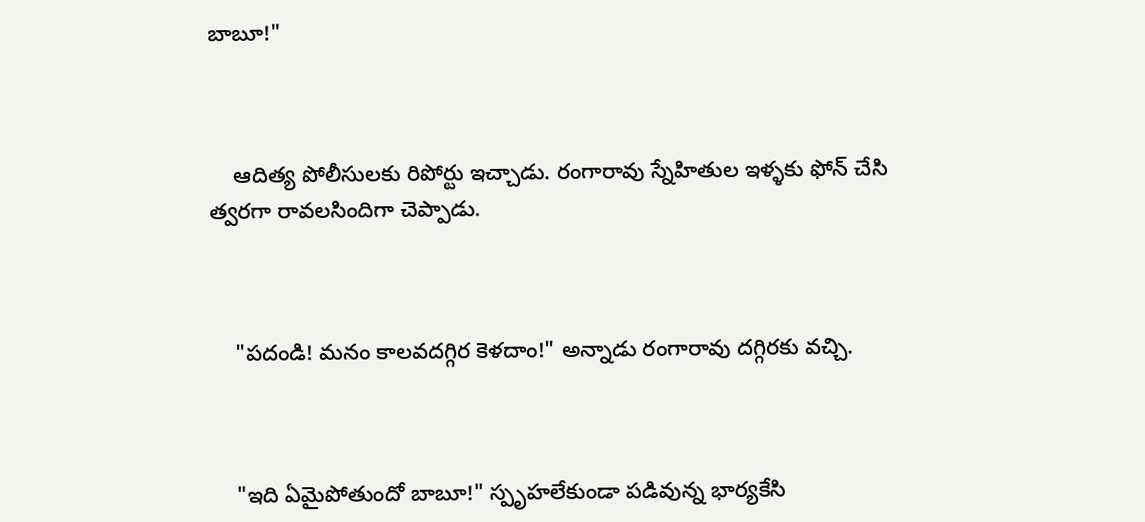బాబూ!"



    ఆదిత్య పోలీసులకు రిపోర్టు ఇచ్చాడు. రంగారావు స్నేహితుల ఇళ్ళకు ఫోన్ చేసి త్వరగా రావలసిందిగా చెప్పాడు.



    "పదండి! మనం కాలవదగ్గిర కెళదాం!" అన్నాడు రంగారావు దగ్గిరకు వచ్చి.



    "ఇది ఏమైపోతుందో బాబూ!" స్పృహలేకుండా పడివున్న భార్యకేసి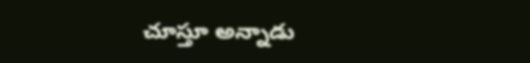చూస్తూ అన్నాడు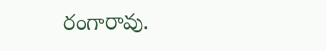రంగారావు.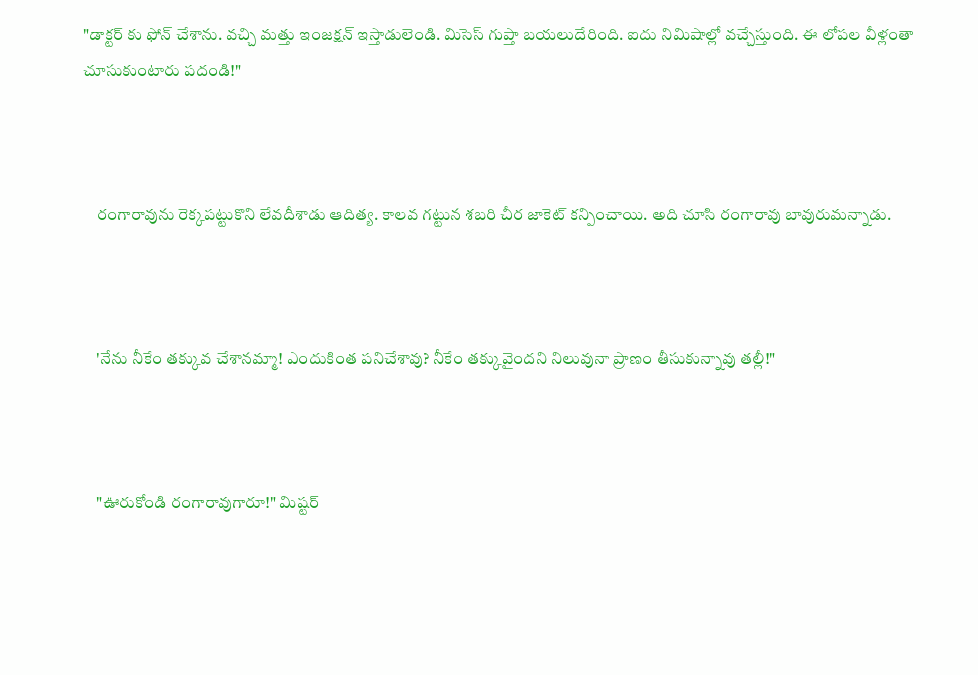"డాక్టర్ కు ఫోన్ చేశాను. వచ్చి మత్తు ఇంజక్షన్ ఇస్తాడులెండి. మిసెస్ గుప్తా బయలుదేరింది. ఐదు నిమిషాల్లో వచ్చేస్తుంది. ఈ లోపల వీళ్లంతా చూసుకుంటారు పదండి!"



    రంగారావును రెక్కపట్టుకొని లేవదీశాడు ఆదిత్య. కాలవ గట్టున శబరి చీర జాకెట్ కన్పించాయి. అది చూసి రంగారావు బావురుమన్నాడు.



    'నేను నీకేం తక్కువ చేశానమ్మా! ఎందుకింత పనిచేశావు? నీకేం తక్కువైందని నిలువునా ప్రాణం తీసుకున్నావు తల్లీ!"



    "ఊరుకోండి రంగారావుగారూ!" మిష్టర్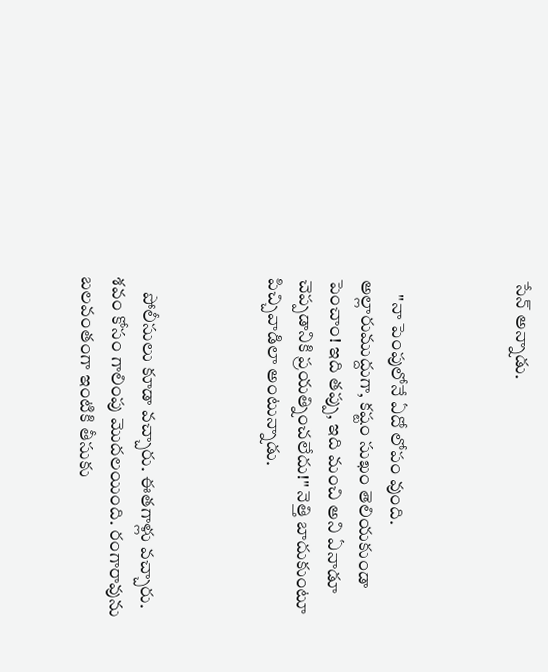సేన్ అన్నాడు.



    "నా పెంపులోనే ఏదో లోపం వుంది. అల్లారుముద్దుగా, కష్టం సుఖం తెలియకుండా పెంచాం! ఇది తప్పు, ఇది మంచి అని ఏనాడూ చెప్పడానికి ప్రయత్నించలేదు!" నెత్తి బాదుకుంటూ పిచ్చివాడిలా అంటున్నాడు.



    పోలీసులు కూడా వచ్చారు. ఈతగాళ్లు వచ్చారు. శవం కోసం గాలింపు మొదలయింది. రంగారావును బలవంతంగా ఇంటికి తీసుకు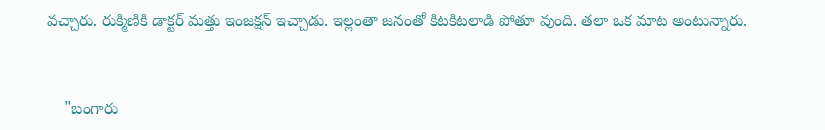వచ్చారు. రుక్మిణికి డాక్టర్ మత్తు ఇంజక్షన్ ఇచ్చాడు. ఇల్లంతా జనంతో కిటకిటలాడి పోతూ వుంది. తలా ఒక మాట అంటున్నారు.



    "బంగారు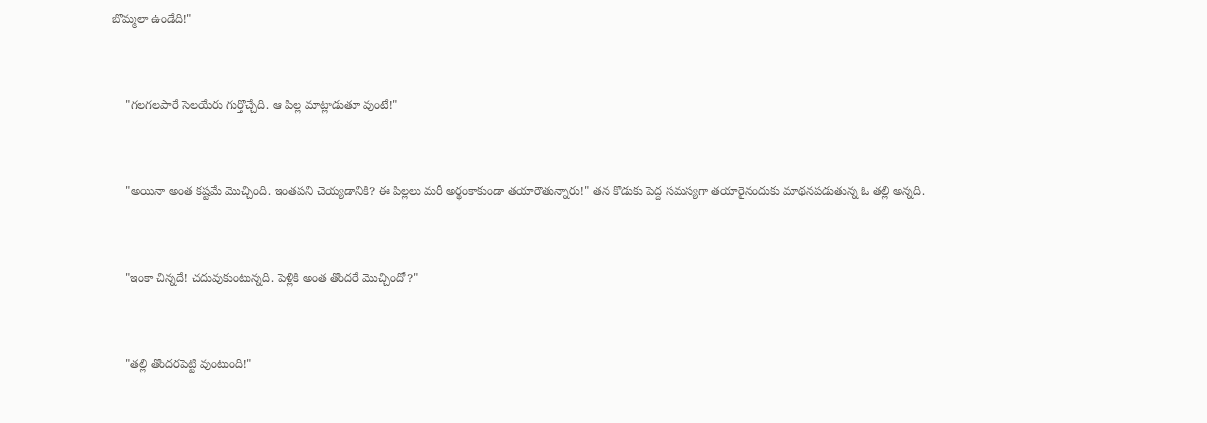బొమ్మలా ఉండేది!"



    "గలగలపారే సెలయేరు గుర్తొచ్చేది. ఆ పిల్ల మాట్లాడుతూ వుంటే!"



    "అయినా అంత కష్టమే మొచ్చింది. ఇంతపని చెయ్యడానికి? ఈ పిల్లలు మరీ అర్థంకాకుండా తయారౌతున్నారు!" తన కొడుకు పెద్ద సమస్యగా తయారైనందుకు మాథనపడుతున్న ఓ తల్లి అన్నది.



    "ఇంకా చిన్నదే! చదువుకుంటున్నది. పెళ్లికి అంత తొందరే మొచ్చిందో?"



    "తల్లి తొందరపెట్టి వుంటుంది!"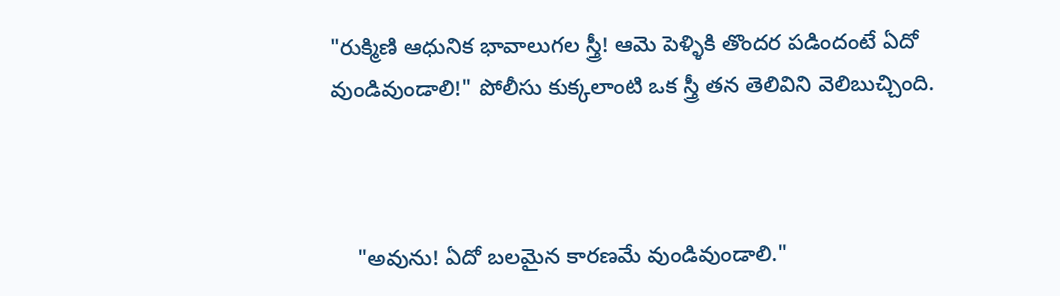"రుక్మిణి ఆధునిక భావాలుగల స్త్రీ! ఆమె పెళ్ళికి తొందర పడిందంటే ఏదో వుండివుండాలి!" పోలీసు కుక్కలాంటి ఒక స్త్రీ తన తెలివిని వెలిబుచ్చింది.



    "అవును! ఏదో బలమైన కారణమే వుండివుండాలి."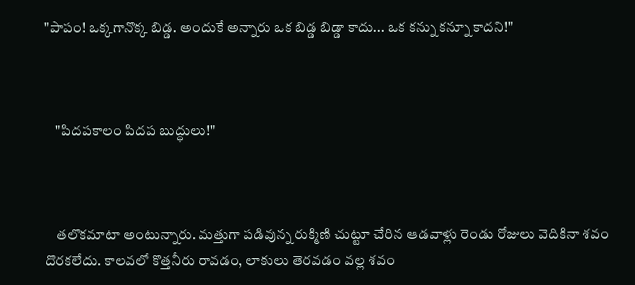"పాపం! ఒక్కగానొక్క బిడ్డ. అందుకే అన్నారు ఒక బిడ్డ బిడ్డా కాదు... ఒక కన్ను కన్నూ కాదని!"



    "పిదపకాలం పిదప బుద్ధులు!"



    తలొకమాటా అంటున్నారు. మత్తుగా పడివున్న రుక్మిణి చుట్టూ చేరిన ఆడవాళ్లు రెండు రోజులు వెదికినా శవం దొరకలేదు. కాలవలో కొత్తనీరు రావడం, లాకులు తెరవడం వల్ల శవం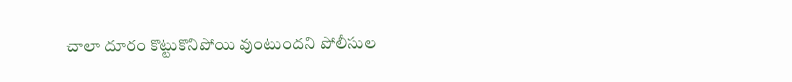చాలా దూరం కొట్టుకొనిపోయి వుంటుందని పోలీసుల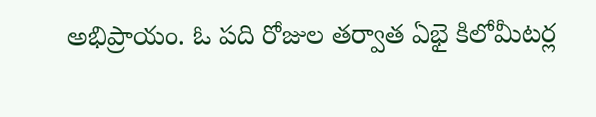అభిప్రాయం. ఓ పది రోజుల తర్వాత ఏభై కిలోమీటర్ల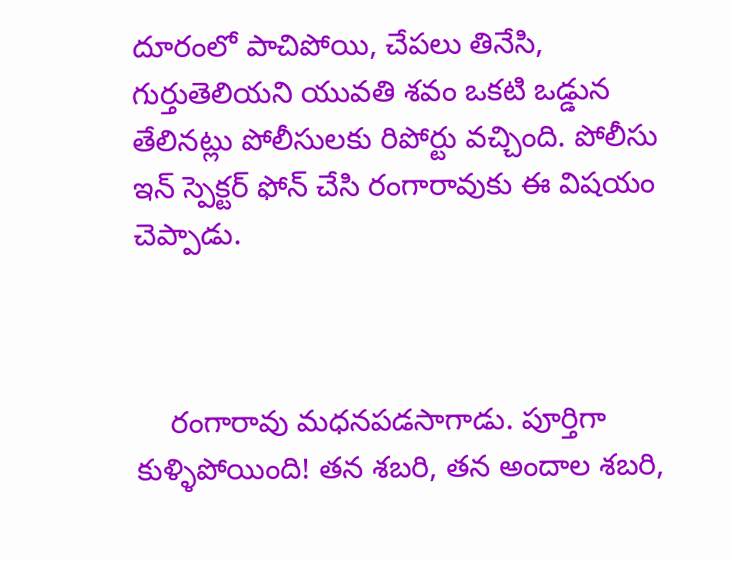దూరంలో పాచిపోయి, చేపలు తినేసి, గుర్తుతెలియని యువతి శవం ఒకటి ఒడ్డున తేలినట్లు పోలీసులకు రిపోర్టు వచ్చింది. పోలీసు ఇన్ స్పెక్టర్ ఫోన్ చేసి రంగారావుకు ఈ విషయం చెప్పాడు.



    రంగారావు మధనపడసాగాడు. పూర్తిగా కుళ్ళిపోయింది! తన శబరి, తన అందాల శబరి,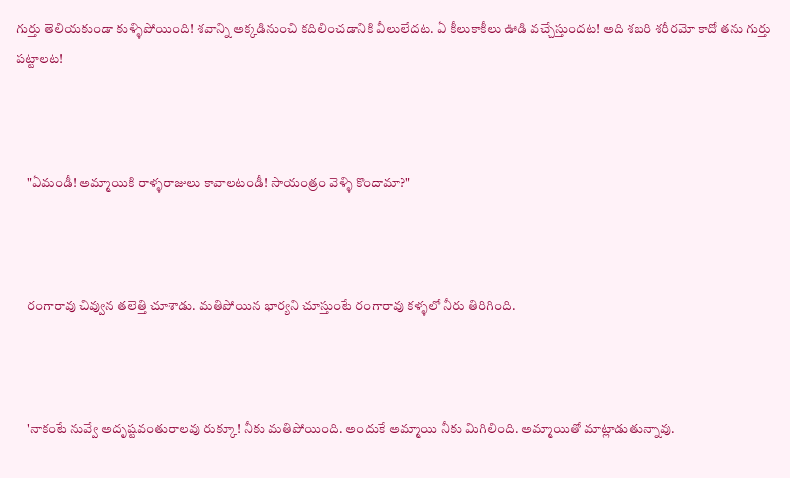గుర్తు తెలియకుండా కుళ్ళిపోయింది! శవాన్ని అక్కడినుంచి కదిలించడానికి వీలులేదట. ఏ కీలుకాకీలు ఊడి వచ్చేస్తుందట! అది శబరి శరీరమో కాదో తను గుర్తు పట్టాలట!



    "ఏమండీ! అమ్మాయికి రాళ్ళరాజులు కావాలటండీ! సాయంత్రం వెళ్ళి కొందామా?"



    రంగారావు చివ్వున తలెత్తి చూశాడు. మతిపోయిన భార్యని చూస్తుంటే రంగారావు కళ్ళలో నీరు తిరిగింది.



    'నాకంటే నువ్వే అదృష్టవంతురాలవు రుక్కూ! నీకు మతిపోయింది. అందుకే అమ్మాయి నీకు మిగిలింది. అమ్మాయితో మాట్లాడుతున్నావు.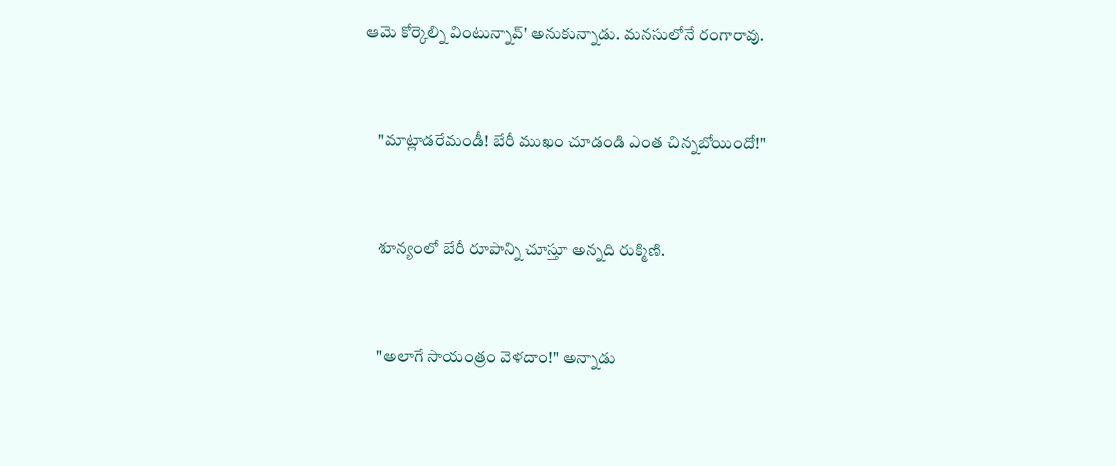ఆమె కోర్కెల్ని వింటున్నావ్' అనుకున్నాడు. మనసులోనే రంగారావు.



    "మాట్లాడరేమండీ! బేరీ ముఖం చూడండి ఎంత చిన్నబోయిందో!"



    శూన్యంలో బేరీ రూపాన్ని చూస్తూ అన్నది రుక్మిణి.



    "అలాగే సాయంత్రం వెళదాం!" అన్నాడు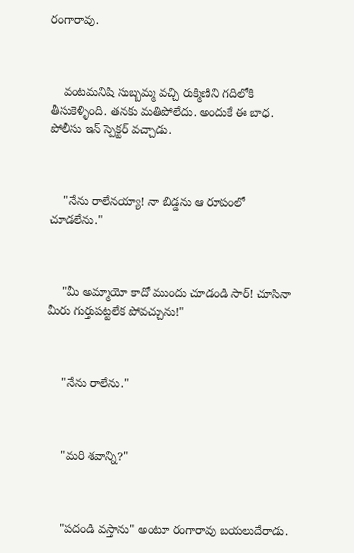రంగారావు.



    వంటమనిషి సుబ్బమ్మ వచ్చి రుక్మిణిని గదిలోకి తీసుకెళ్ళింది. తనకు మతిపోలేదు. అందుకే ఈ బాధ. పోలీసు ఇన్ స్పెక్టర్ వచ్చాడు.



    "నేను రాలేనయ్యా! నా బిడ్డను ఆ రూపంలో చూడలేను."



    "మీ అమ్మాయో కాదో ముందు చూడండి సార్! చూసినా మీరు గుర్తుపట్టలేక పోవచ్చును!"



    "నేను రాలేను."



    "మరి శవాన్ని?"



    "పదండి వస్తాను" అంటూ రంగారావు బయలుదేరాడు.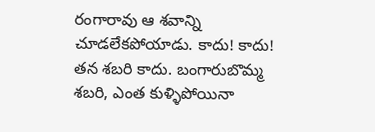రంగారావు ఆ శవాన్ని చూడలేకపోయాడు. కాదు! కాదు! తన శబరి కాదు. బంగారుబొమ్మ శబరి, ఎంత కుళ్ళిపోయినా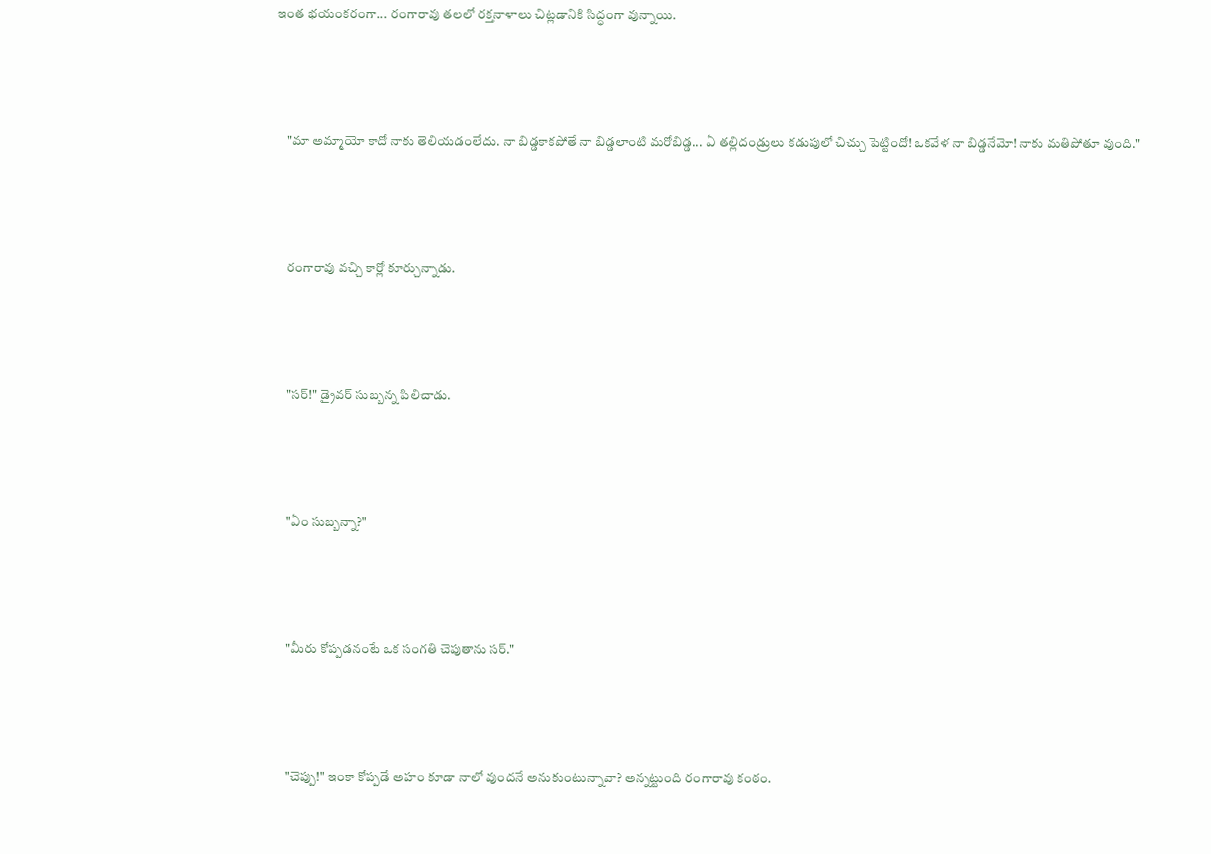ఇంత భయంకరంగా... రంగారావు తలలో రక్తనాళాలు చిట్లడానికి సిద్ధంగా వున్నాయి.



    "మా అమ్మాయో కాదో నాకు తెలియడంలేదు. నా బిడ్డకాకపోతే నా బిడ్డలాంటి మరోబిడ్డ... ఏ తల్లిదండ్రులు కడుపులో చిచ్చు పెట్టిందో! ఒకవేళ నా బిడ్డనేమో! నాకు మతిపోతూ వుంది."



    రంగారావు వచ్చి కార్లో కూర్చున్నాడు.



    "సర్!" డ్రైవర్ సుబ్బన్న పిలిచాడు.



    "ఏం సుబ్బన్నా?"



    "మీరు కోప్పడనంటే ఒక సంగతి చెపుతాను సర్."



    "చెప్పు!" ఇంకా కోప్పడే అహం కూడా నాలో వుందనే అనుకుంటున్నావా? అన్నట్టుంది రంగారావు కంఠం.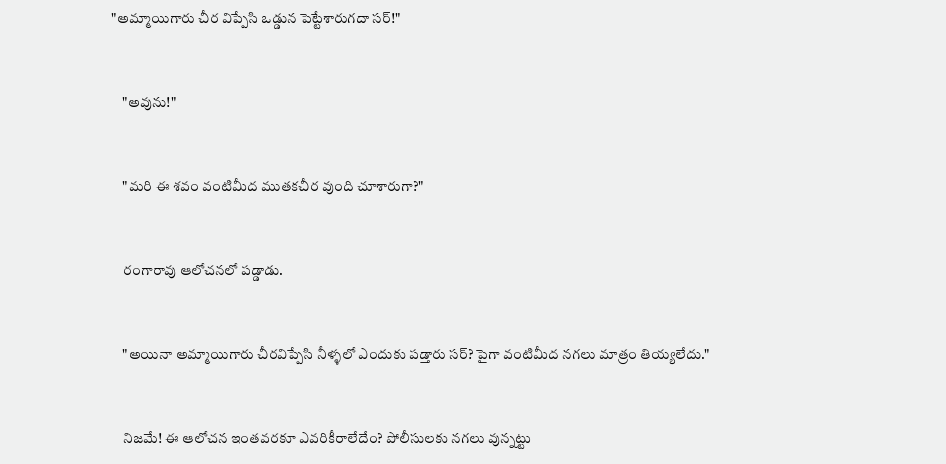"అమ్మాయిగారు చీర విప్పేసి ఒడ్డున పెట్టేశారుగదా సర్!"



    "అవును!"



    "మరి ఈ శవం వంటిమీద ముతకచీర వుంది చూశారుగా?"



    రంగారావు ఆలోచనలో పడ్డాడు.



    "అయినా అమ్మాయిగారు చీరవిప్పేసి నీళ్ళలో ఎందుకు పడ్తారు సర్? పైగా వంటిమీద నగలు మాత్రం తియ్యలేదు."



    నిజమే! ఈ ఆలోచన ఇంతవరకూ ఎవరికీరాలేదేం? పోలీసులకు నగలు వున్నట్టు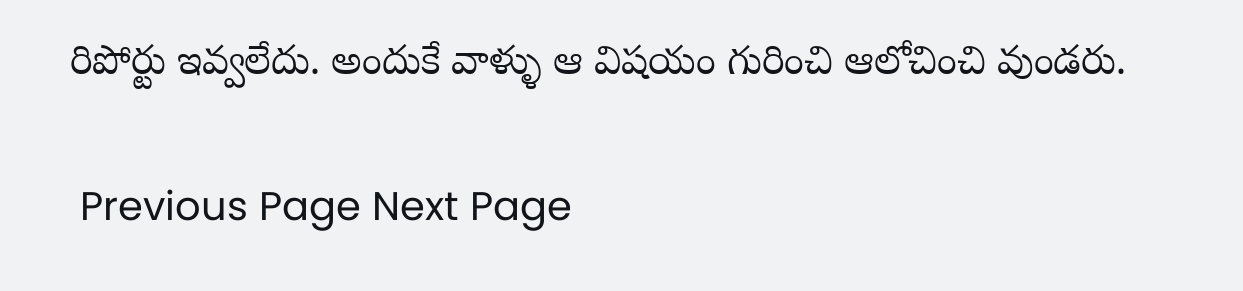రిపోర్టు ఇవ్వలేదు. అందుకే వాళ్ళు ఆ విషయం గురించి ఆలోచించి వుండరు.

 Previous Page Next Page